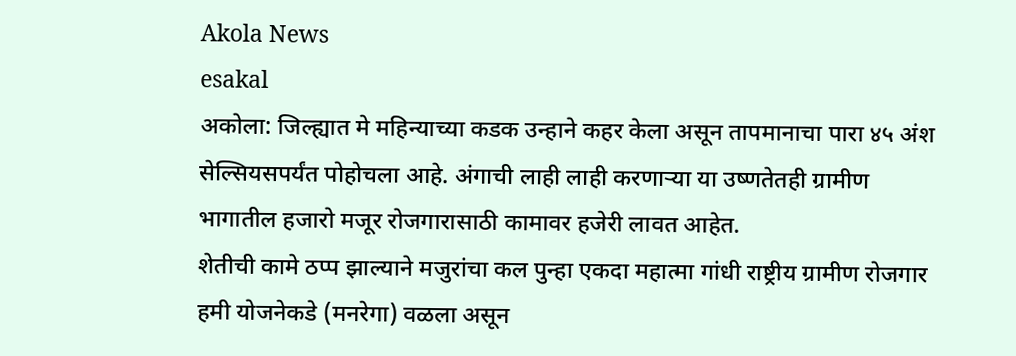Akola News
esakal
अकोला: जिल्ह्यात मे महिन्याच्या कडक उन्हाने कहर केला असून तापमानाचा पारा ४५ अंश सेल्सियसपर्यंत पोहोचला आहे. अंगाची लाही लाही करणाऱ्या या उष्णतेतही ग्रामीण भागातील हजारो मजूर रोजगारासाठी कामावर हजेरी लावत आहेत.
शेतीची कामे ठप्प झाल्याने मजुरांचा कल पुन्हा एकदा महात्मा गांधी राष्ट्रीय ग्रामीण रोजगार हमी योजनेकडे (मनरेगा) वळला असून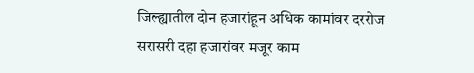जिल्ह्यातील दोन हजारांहून अधिक कामांवर दररोज सरासरी दहा हजारांवर मजूर काम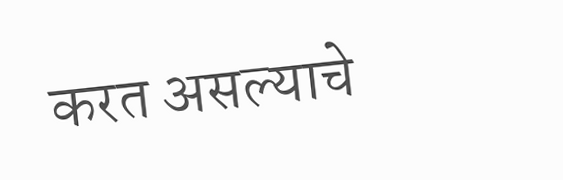करत असल्याचे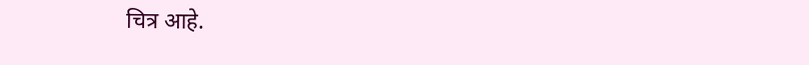चित्र आहे.